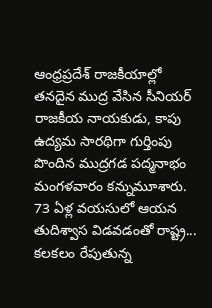ఆంధ్రప్రదేశ్ రాజకీయాల్లో తనదైన ముద్ర వేసిన సీనియర్ రాజకీయ నాయకుడు, కాపు ఉద్యమ సారథిగా గుర్తింపు పొందిన ముద్రగడ పద్మనాభం మంగళవారం కన్నుమూశారు. 73 ఏళ్ల వయసులో ఆయన తుదిశ్వాస విడవడంతో రాష్ట్ర...
కలకలం రేపుతున్న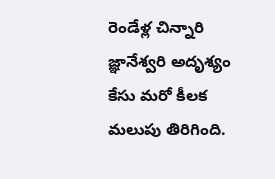రెండేళ్ల చిన్నారి జ్ఞానేశ్వరి అదృశ్యం కేసు మరో కీలక మలుపు తిరిగింది.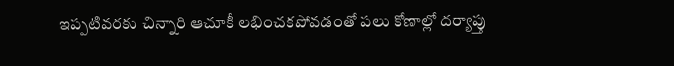ఇప్పటివరకు చిన్నారి ఆచూకీ లభించకపోవడంతో పలు కోణాల్లో దర్యాప్తు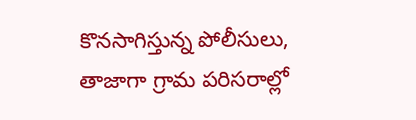కొనసాగిస్తున్న పోలీసులు, తాజాగా గ్రామ పరిసరాల్లో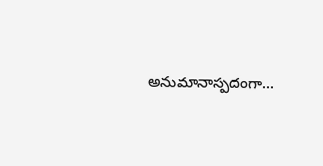అనుమానాస్పదంగా...